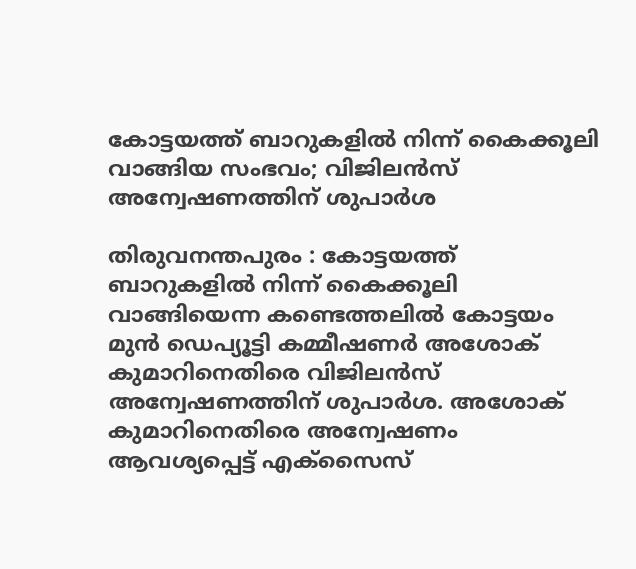കോട്ടയത്ത് ബാറുകളിൽ നിന്ന് കൈക്കൂലി വാങ്ങിയ സംഭവം; വിജിലൻസ് അന്വേഷണത്തിന് ശുപാർശ

തിരുവനന്തപുരം : കോട്ടയത്ത് ബാറുകളിൽ നിന്ന് കൈക്കൂലി വാങ്ങിയെന്ന കണ്ടെത്തലിൽ കോട്ടയം മുൻ ഡെപ്യൂട്ടി കമ്മീഷണർ അശോക് കുമാറിനെതിരെ വിജിലൻസ് അന്വേഷണത്തിന് ശുപാർശ. അശോക് കുമാറിനെതിരെ അന്വേഷണം ആവശ്യപ്പെട്ട് എക്സൈസ്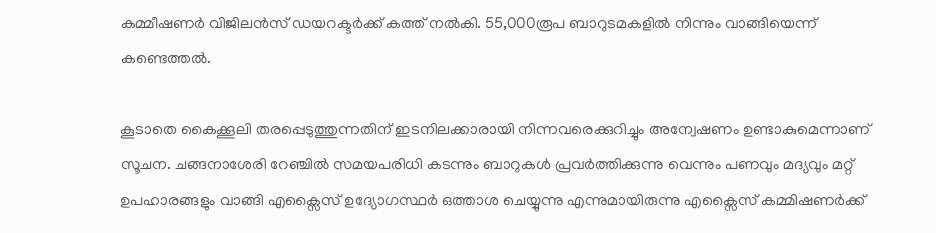കമ്മീഷണര്‍ വിജിലൻസ് ഡയറക്ടർക്ക് കത്ത് നൽകി. 55,000രൂപ ബാറുടമകളിൽ നിന്നും വാങ്ങിയെന്ന് കണ്ടെത്തൽ.

കൂടാതെ കൈക്കൂലി തരപ്പെടുത്തുന്നതിന് ഇടനിലക്കാരായി നിന്നവരെക്കുറിച്ചും അന്വേഷണം ഉണ്ടാകുമെന്നാണ് സൂചന. ചങ്ങനാശേരി റേഞ്ചിൽ സമയപരിധി കടന്നും ബാറുകൾ പ്രവർത്തിക്കുന്നു വെന്നും പണവും മദ്യവും മറ്റ് ഉപഹാരങ്ങളും വാങ്ങി എക്സൈസ് ഉദ്യോഗസ്ഥർ ഒത്താശ ചെയ്യുന്നു എന്നുമായിരുന്നു എക്സൈസ് കമ്മിഷണർക്ക്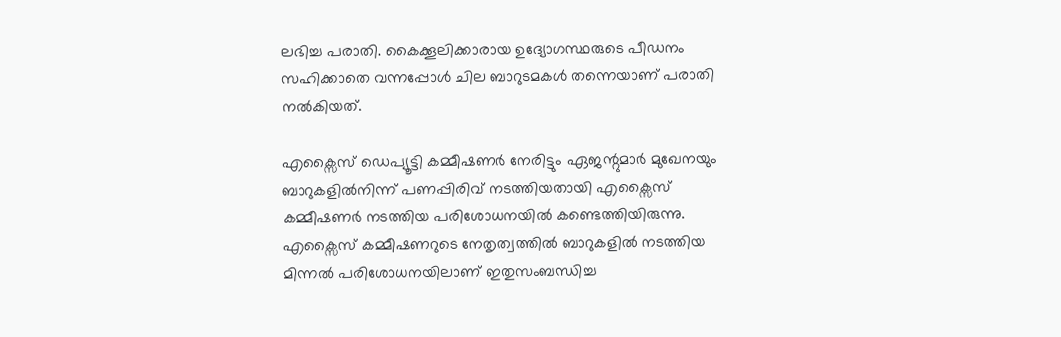ലഭിച്ച പരാതി. കൈക്കൂലിക്കാരായ ഉദ്യോഗസ്ഥരുടെ പീഡനം സഹിക്കാതെ വന്നപ്പോൾ ചില ബാറുടമകൾ തന്നെയാണ് പരാതി നൽകിയത്.

എക്സൈസ് ഡെപ്യൂട്ടി കമ്മീഷണർ നേരിട്ടും ഏജന്റുമാർ മുഖേനയും ബാറുകളിൽനിന്ന് പണപ്പിരിവ് നടത്തിയതായി എക്സൈസ് കമ്മീഷണർ നടത്തിയ പരിശോധനയിൽ കണ്ടെത്തിയിരുന്നു. എക്സൈസ് കമ്മീഷണറുടെ നേതൃത്വത്തിൽ ബാറുകളിൽ നടത്തിയ മിന്നൽ പരിശോധനയിലാണ് ഇതുസംബന്ധിച്ച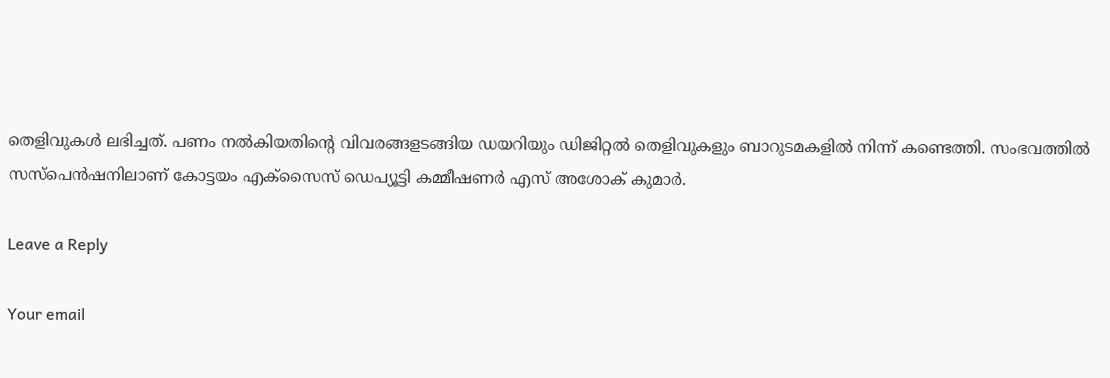തെളിവുകൾ ലഭിച്ചത്. പണം നൽകിയതിന്റെ വിവരങ്ങളടങ്ങിയ ഡയറിയും ഡിജിറ്റൽ തെളിവുകളും ബാറുടമകളിൽ നിന്ന് കണ്ടെത്തി. സംഭവത്തിൽ സസ്പെൻഷനിലാണ് കോട്ടയം എക്സൈസ് ഡെപ്യൂട്ടി കമ്മീഷണർ എസ് അശോക് കുമാർ.

Leave a Reply

Your email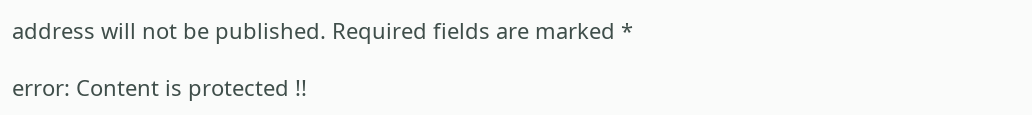address will not be published. Required fields are marked *

error: Content is protected !!